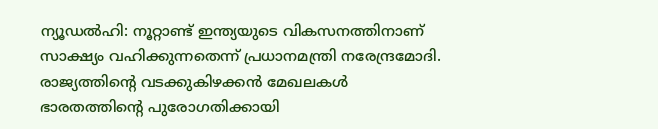ന്യൂഡൽഹി: നൂറ്റാണ്ട് ഇന്ത്യയുടെ വികസനത്തിനാണ് സാക്ഷ്യം വഹിക്കുന്നതെന്ന് പ്രധാനമന്ത്രി നരേന്ദ്രമോദി. രാജ്യത്തിന്റെ വടക്കുകിഴക്കൻ മേഖലകൾ ഭാരതത്തിന്റെ പുരോഗതിക്കായി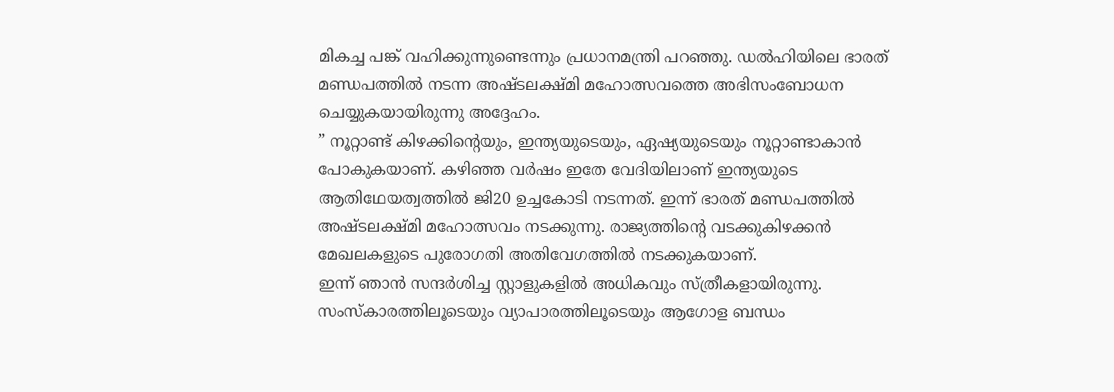മികച്ച പങ്ക് വഹിക്കുന്നുണ്ടെന്നും പ്രധാനമന്ത്രി പറഞ്ഞു. ഡൽഹിയിലെ ഭാരത് മണ്ഡപത്തിൽ നടന്ന അഷ്ടലക്ഷ്മി മഹോത്സവത്തെ അഭിസംബോധന ചെയ്യുകയായിരുന്നു അദ്ദേഹം.
” നൂറ്റാണ്ട് കിഴക്കിന്റെയും, ഇന്ത്യയുടെയും, ഏഷ്യയുടെയും നൂറ്റാണ്ടാകാൻ പോകുകയാണ്. കഴിഞ്ഞ വർഷം ഇതേ വേദിയിലാണ് ഇന്ത്യയുടെ ആതിഥേയത്വത്തിൽ ജി20 ഉച്ചകോടി നടന്നത്. ഇന്ന് ഭാരത് മണ്ഡപത്തിൽ അഷ്ടലക്ഷ്മി മഹോത്സവം നടക്കുന്നു. രാജ്യത്തിന്റെ വടക്കുകിഴക്കൻ മേഖലകളുടെ പുരോഗതി അതിവേഗത്തിൽ നടക്കുകയാണ്.
ഇന്ന് ഞാൻ സന്ദർശിച്ച സ്റ്റാളുകളിൽ അധികവും സ്ത്രീകളായിരുന്നു. സംസ്കാരത്തിലൂടെയും വ്യാപാരത്തിലൂടെയും ആഗോള ബന്ധം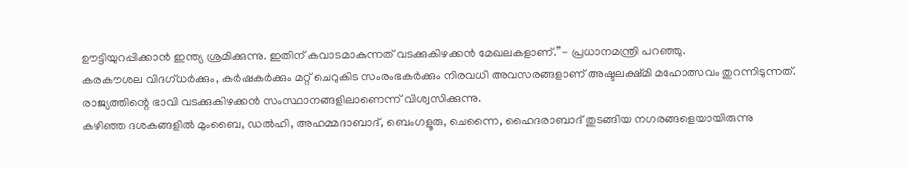ഊട്ടിയുറപ്പിക്കാൻ ഇന്ത്യ ശ്രമിക്കുന്നു. ഇതിന് കവാടമാകുന്നത് വടക്കുകിഴക്കൻ മേഖലകളാണ്.”- പ്രധാനമന്ത്രി പറഞ്ഞു.
കരകൗശല വിദഗ്ധർക്കും, കർഷകർക്കും മറ്റ് ചെറുകിട സംരംഭകർക്കും നിരവധി അവസരങ്ങളാണ് അഷ്ടലക്ഷ്മി മഹോത്സവം തുറന്നിടുന്നത്. രാജ്യത്തിന്റെ ഭാവി വടക്കുകിഴക്കൻ സംസ്ഥാനങ്ങളിലാണെന്ന് വിശ്വസിക്കുന്നു.
കഴിഞ്ഞ ദശകങ്ങളിൽ മുംബൈ, ഡൽഹി, അഹമ്മദാബാദ്, ബെംഗളൂരു, ചെന്നൈ, ഹൈദരാബാദ് തുടങ്ങിയ നഗരങ്ങളെയായിരുന്നു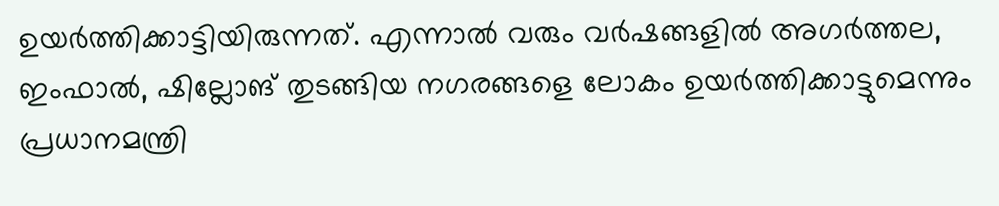ഉയർത്തിക്കാട്ടിയിരുന്നത്. എന്നാൽ വരും വർഷങ്ങളിൽ അഗർത്തല, ഇംഫാൽ, ഷില്ലോങ് തുടങ്ങിയ നഗരങ്ങളെ ലോകം ഉയർത്തിക്കാട്ടുമെന്നും പ്രധാനമന്ത്രി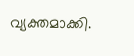വ്യക്തമാക്കി.